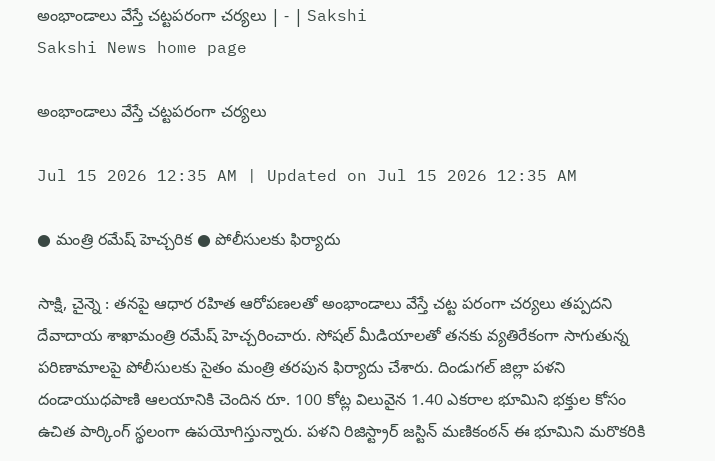అంభాండాలు వేస్తే చట్టపరంగా చర్యలు | - | Sakshi
Sakshi News home page

అంభాండాలు వేస్తే చట్టపరంగా చర్యలు

Jul 15 2026 12:35 AM | Updated on Jul 15 2026 12:35 AM

● మంత్రి రమేష్‌ హెచ్చరిక ● పోలీసులకు ఫిర్యాదు

సాక్షి, చైన్నె : తనపై ఆధార రహిత ఆరోపణలతో అంభాండాలు వేస్తే చట్ట పరంగా చర్యలు తప్పదని దేవాదాయ శాఖామంత్రి రమేష్‌ హెచ్చరించారు. సోషల్‌ మీడియాలతో తనకు వ్యతిరేకంగా సాగుతున్న పరిణామాలపై పోలీసులకు సైతం మంత్రి తరపున ఫిర్యాదు చేశారు. దిండుగల్‌ జిల్లా పళని దండాయుధపాణి ఆలయానికి చెందిన రూ. 100 కోట్ల విలువైన 1.40 ఎకరాల భూమిని భక్తుల కోసం ఉచిత పార్కింగ్‌ స్థలంగా ఉపయోగిస్తున్నారు. పళని రిజిస్ట్రార్‌ జస్టిన్‌ మణికంఠన్‌ ఈ భూమిని మరొకరికి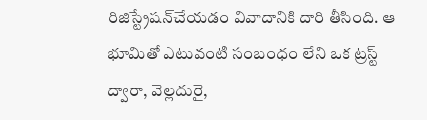రిజిస్ట్రేషన్‌చేయడం వివాదానికి దారి తీసింది. ఆ భూమితో ఎటువంటి సంబంధం లేని ఒక ట్రస్ట్‌ ద్వారా, వెల్లదురై,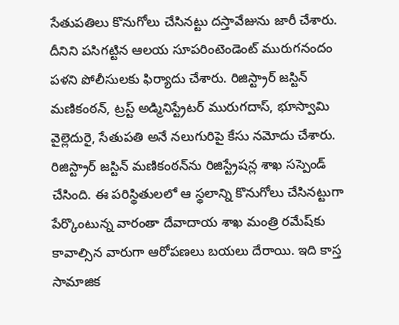సేతుపతిలు కొనుగోలు చేసినట్టు దస్తావేజును జారీ చేశారు. దీనిని పసిగట్టిన ఆలయ సూపరింటెండెంట్‌ మురుగనందం పళని పోలీసులకు ఫిర్యాదు చేశారు. రిజిస్ట్రార్‌ జస్టిన్‌ మణికంఠన్‌, ట్రస్ట్‌ అడ్మినిస్ట్రేటర్‌ మురుగదాస్‌, భూస్వామి వైల్లెదురై, సేతుపతి అనే నలుగురిపై కేసు నమోదు చేశారు. రిజిస్ట్రార్‌ జస్టిన్‌ మణికంఠన్‌ను రిజిస్ట్రేషన్ల శాఖ సస్పెండ్‌ చేసింది. ఈ పరిస్థితులలో ఆ స్థలాన్ని కొనుగోలు చేసినట్టుగా పేర్కొంటున్న వారంతా దేవాదాయ శాఖ మంత్రి రమేష్‌కు కావాల్సిన వారుగా ఆరోపణలు బయలు దేరాయి. ఇది కాస్త సామాజిక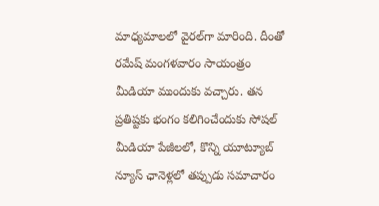మాధ్యమాలలో వైరల్‌గా మారింది. దీంతో రమేష్‌ మంగళవారం సాయంత్రం మీడియా ముందుకు వచ్చారు. తన ప్రతిష్టకు భంగం కలిగించేందుకు సోషల్‌ మీడియా పేజీలలో, కొన్ని యూట్యూబ్‌ న్యూస్‌ ఛానెళ్లలో తప్పుడు సమాచారం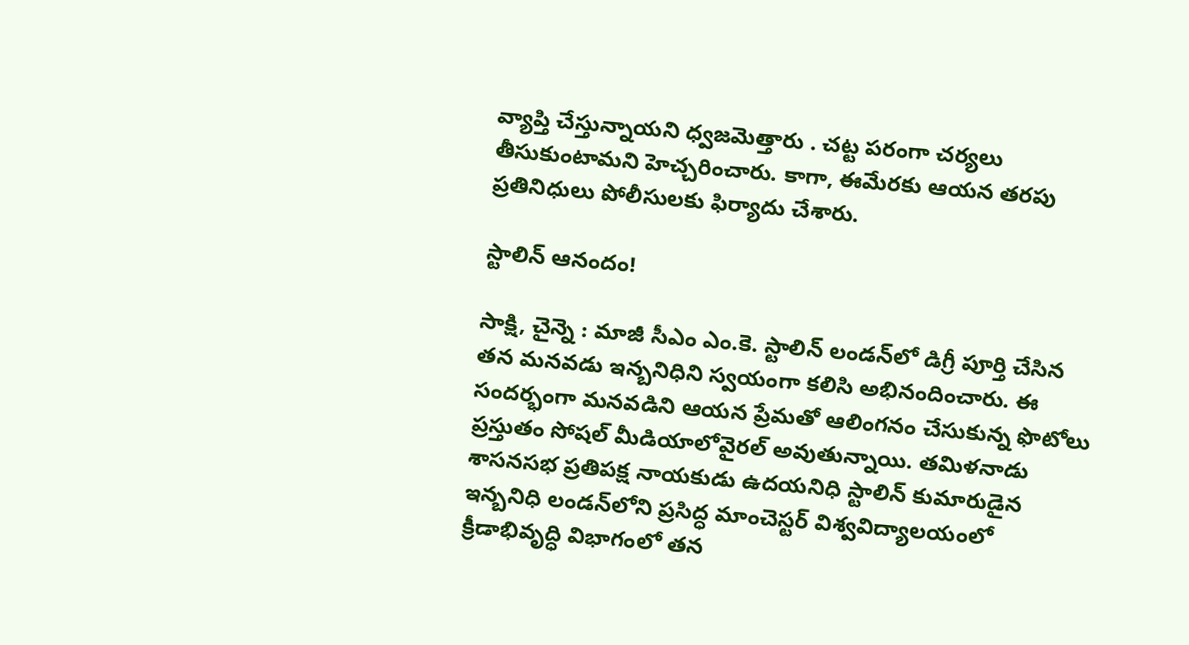వ్యాప్తి చేస్తున్నాయని ధ్వజమెత్తారు . చట్ట పరంగా చర్యలు తీసుకుంటామని హెచ్చరించారు. కాగా, ఈమేరకు ఆయన తరపు ప్రతినిధులు పోలీసులకు ఫిర్యాదు చేశారు.

స్టాలిన్‌ ఆనందం!

సాక్షి, చైన్నె : మాజీ సీఎం ఎం.కె. స్టాలిన్‌ లండన్‌లో డిగ్రీ పూర్తి చేసిన తన మనవడు ఇన్బనిధిని స్వయంగా కలిసి అభినందించారు. ఈ సందర్భంగా మనవడిని ఆయన ప్రేమతో ఆలింగనం చేసుకున్న ఫొటోలు ప్రస్తుతం సోషల్‌ మీడియాలోవైరల్‌ అవుతున్నాయి. తమిళనాడు శాసనసభ ప్రతిపక్ష నాయకుడు ఉదయనిధి స్టాలిన్‌ కుమారుడైన ఇన్బనిధి లండన్‌లోని ప్రసిద్ధ మాంచెస్టర్‌ విశ్వవిద్యాలయంలో క్రీడాభివృద్ధి విభాగంలో తన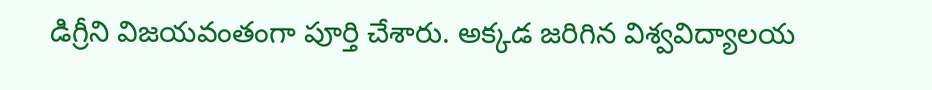డిగ్రీని విజయవంతంగా పూర్తి చేశారు. అక్కడ జరిగిన విశ్వవిద్యాలయ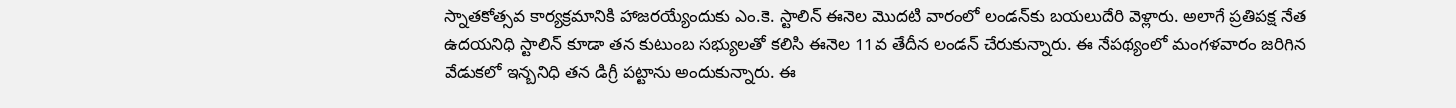స్నాతకోత్సవ కార్యక్రమానికి హాజరయ్యేందుకు ఎం.కె. స్టాలిన్‌ ఈనెల మొదటి వారంలో లండన్‌కు బయలుదేరి వెళ్లారు. అలాగే ప్రతిపక్ష నేత ఉదయనిధి స్టాలిన్‌ కూడా తన కుటుంబ సభ్యులతో కలిసి ఈనెల 11వ తేదీన లండన్‌ చేరుకున్నారు. ఈ నేపథ్యంలో మంగళవారం జరిగిన వేడుకలో ఇన్బనిధి తన డిగ్రీ పట్టాను అందుకున్నారు. ఈ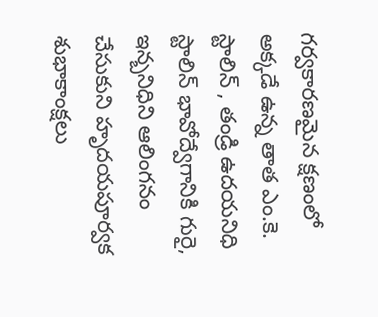గర్వకారణమైన క్షణంలో అక్కడే ఉన్న తాత ఎం.కె. స్టాలిన్‌ , తండ్రి ఉదయనిధి స్టాలిన్‌ భావోద్వేగానికి గురై, ఇన్బనిధిని ఆలింగనం చేసుకుని హృదయపూర్వక శుభాకాంక్షలు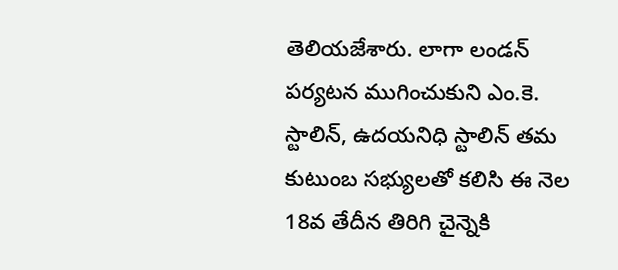తెలియజేశారు. లాగా లండన్‌ పర్యటన ముగించుకుని ఎం.కె. స్టాలిన్‌, ఉదయనిధి స్టాలిన్‌ తమ కుటుంబ సభ్యులతో కలిసి ఈ నెల 18వ తేదీన తిరిగి చైన్నెకి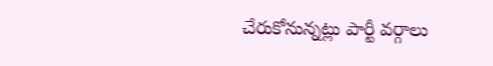చేరుకోనున్నట్లు పార్టీ వర్గాలు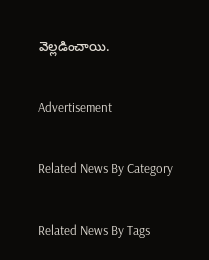వెల్లడించాయి.

Advertisement

Related News By Category

Related News By Tags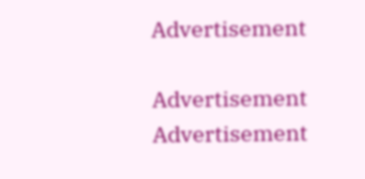Advertisement

Advertisement
Advertisement